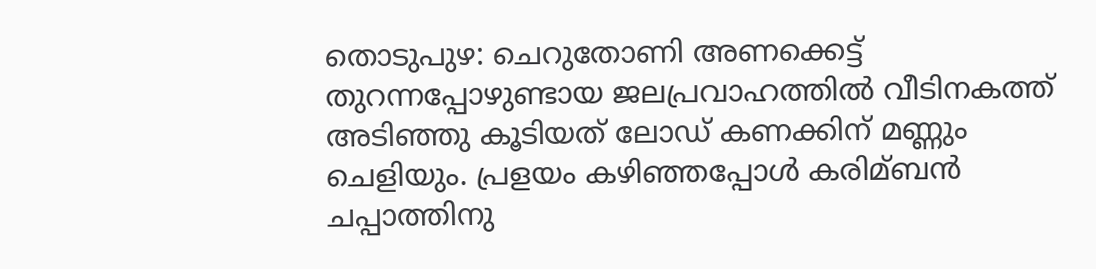തൊടുപുഴ: ചെറുതോണി അണക്കെട്ട് തുറന്നപ്പോഴുണ്ടായ ജലപ്രവാഹത്തില്‍ വീടിനകത്ത് അടിഞ്ഞു കൂടിയത് ലോഡ് കണക്കിന് മണ്ണും ചെളിയും. പ്രളയം കഴിഞ്ഞപ്പോള്‍ കരിമ്ബന്‍ ചപ്പാത്തിനു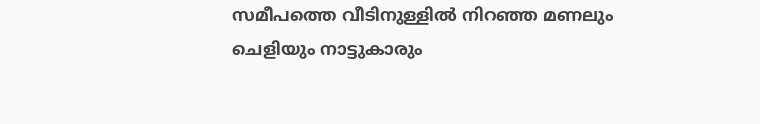സമീപത്തെ വീടിനുള്ളില്‍ നിറഞ്ഞ മണലും ചെളിയും നാട്ടുകാരും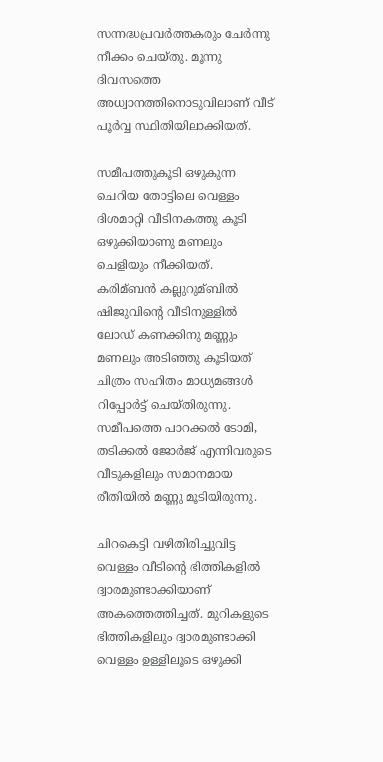സന്നദ്ധപ്രവര്‍ത്തകരും ചേര്‍ന്നു നീക്കം ചെയ്തു. മൂന്നു ദിവസത്തെ അധ്വാനത്തിനൊടുവിലാണ് വീട് പൂര്‍വ്വ സ്ഥിതിയിലാക്കിയത്.

സമീപത്തുകൂടി ഒഴുകുന്ന ചെറിയ തോട്ടിലെ വെള്ളം ദിശമാറ്റി വീടിനകത്തു കൂടി ഒഴുക്കിയാണു മണലും ചെളിയും നീക്കിയത്. കരിമ്ബന്‍ കല്ലുറുമ്ബില്‍ ഷിജുവിന്റെ വീടിനുള്ളില്‍ ലോഡ് കണക്കിനു മണ്ണും മണലും അടിഞ്ഞു കൂടിയത് ചിത്രം സഹിതം മാധ്യമങ്ങള്‍ റിപ്പോര്‍ട്ട് ചെയ്തിരുന്നു. സമീപത്തെ പാറക്കല്‍ ടോമി, തടിക്കല്‍ ജോര്‍ജ് എന്നിവരുടെ വീടുകളിലും സമാനമായ രീതിയില്‍ മണ്ണു മൂടിയിരുന്നു.

ചിറകെട്ടി വഴിതിരിച്ചുവിട്ട വെള്ളം വീടിന്റെ ഭിത്തികളില്‍ ദ്വാരമുണ്ടാക്കിയാണ് അകത്തെത്തിച്ചത്. മുറികളുടെ ഭിത്തികളിലും ദ്വാരമുണ്ടാക്കി വെള്ളം ഉള്ളിലൂടെ ഒഴുക്കി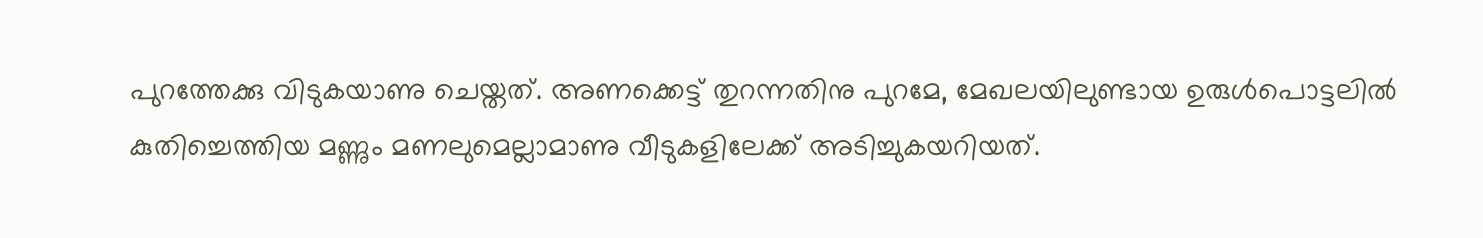പുറത്തേക്കു വിടുകയാണു ചെയ്തത്. അണക്കെട്ട് തുറന്നതിനു പുറമേ, മേഖലയിലുണ്ടായ ഉരുള്‍പൊട്ടലില്‍ കുതിച്ചെത്തിയ മണ്ണും മണലുമെല്ലാമാണു വീടുകളിലേക്ക് അടിച്ചുകയറിയത്.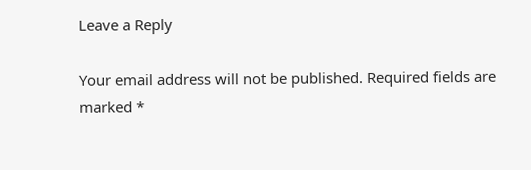Leave a Reply

Your email address will not be published. Required fields are marked *